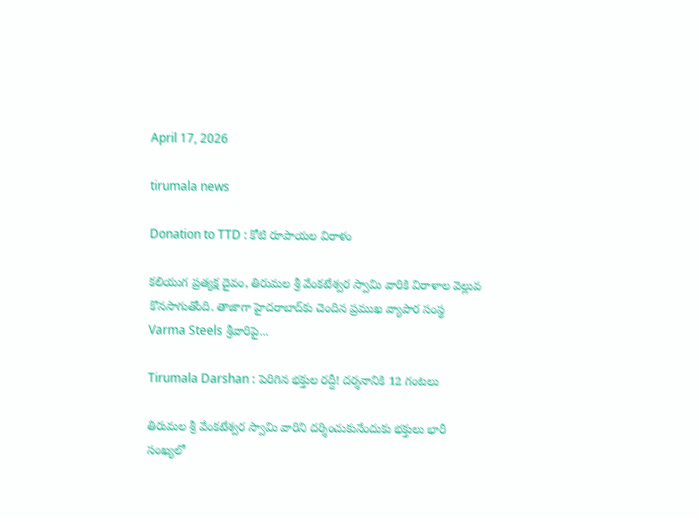April 17, 2026

tirumala news

Donation to TTD : కోటి రూపాయల విరాళం

కలియుగ ప్రత్యక్ష దైవం, తిరుమల శ్రీ వేంకటేశ్వర స్వామి వారికి విరాళాల వెల్లువ కొనసాగుతోంది. తాజాగా హైదరాబాద్‌కు చెందిన ప్రముఖ వ్యాపార సంస్థ Varma Steels శ్రీవారిపై...

Tirumala Darshan : పెరిగిన భక్తుల రద్దీ! దర్శనానికి 12 గంటలు

తిరుమల శ్రీ వేంకటేశ్వర స్వామి వారిని దర్శించుకునేందుకు భక్తులు భారీ సంఖ్యలో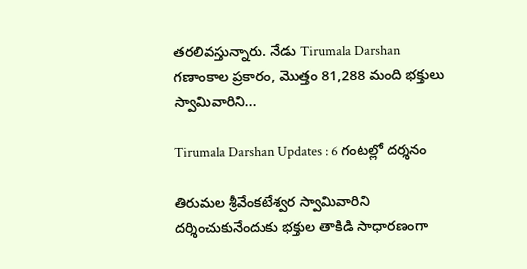తరలివస్తున్నారు. నేడు Tirumala Darshan గణాంకాల ప్రకారం, మొత్తం 81,288 మంది భక్తులు స్వామివారిని...

Tirumala Darshan Updates : 6 గంటల్లో దర్శనం

తిరుమల శ్రీవేంకటేశ్వర స్వామివారిని దర్శించుకునేందుకు భక్తుల తాకిడి సాధారణంగా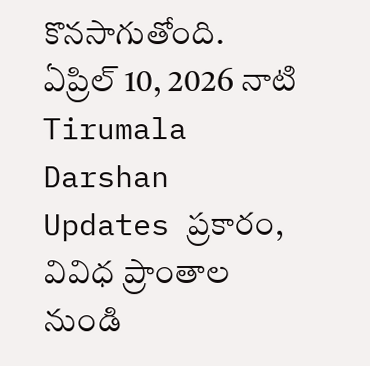కొనసాగుతోంది. ఏప్రిల్ 10, 2026 నాటి Tirumala Darshan Updates ప్రకారం, వివిధ ప్రాంతాల నుండి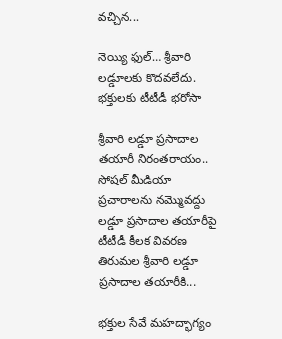వచ్చిన...

నెయ్యి ఫుల్… శ్రీవారి లడ్డూలకు కొదవలేదు. భక్తులకు టీటీడీ భరోసా

శ్రీవారి లడ్డూ ప్రసాదాల తయారీ నిరంతరాయం.. సోషల్ మీడియా ప్రచారాలను నమ్మొవద్దు లడ్డూ ప్రసాదాల తయారీపై టీటీడీ కీలక వివరణ తిరుమల శ్రీవారి లడ్డూ ప్రసాదాల తయారీకి...

భక్తుల సేవే మహద్భాగ్యం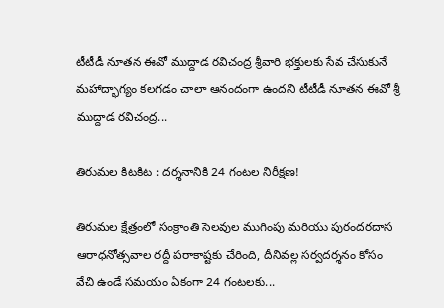టీటీడీ నూతన ఈవో ముద్దాడ రవిచంద్ర శ్రీవారి భక్తులకు సేవ చేసుకునే మహాద్భాగ్యం కలగడం చాలా ఆనందంగా ఉందని టీటీడీ నూతన ఈవో శ్రీ ముద్దాడ రవిచంద్ర...

తిరుమల కిటకిట : దర్శనానికి 24 గంటల నిరీక్షణ!

తిరుమల క్షేత్రంలో సంక్రాంతి సెలవుల ముగింపు మరియు పురందరదాస ఆరాధనోత్సవాల రద్దీ పరాకాష్టకు చేరింది, దీనివల్ల సర్వదర్శనం కోసం వేచి ఉండే సమయం ఏకంగా 24 గంటలకు...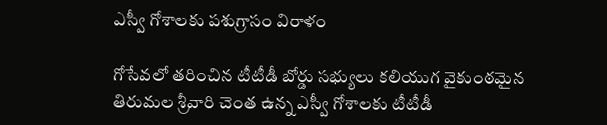ఎస్వీ గోశాలకు పశుగ్రాసం విరాళం

గోసేవలో తరించిన టీటీడీ బోర్డు సభ్యులు కలియుగ వైకుంఠమైన తిరుమల శ్రీవారి చెంత ఉన్న ఎస్వీ గోశాలకు టీటీడీ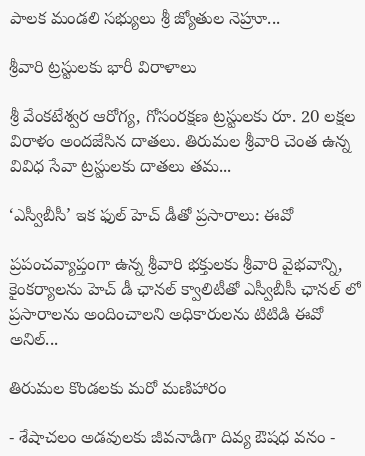పాలక మండలి సభ్యులు శ్రీ జ్యోతుల నెహ్రూ...

శ్రీవారి ట్రస్టులకు భారీ విరాళాలు

శ్రీ వేంకటేశ్వర ఆరోగ్య, గోసంరక్షణ ట్రస్టులకు రూ. 20 లక్షల విరాళం అందజేసిన దాతలు. తిరుమల శ్రీవారి చెంత ఉన్న వివిధ సేవా ట్రస్టులకు దాతలు తమ...

‘ఎస్వీబీసీ’ ఇక ఫుల్ హెచ్ డీతో ప్రసారాలు: ఈవో

ప్రపంచవ్యాప్తంగా ఉన్న శ్రీవారి భక్తులకు శ్రీవారి వైభవాన్ని, కైంకర్యాలను హెచ్ డీ ఛానల్ క్వాలిటీతో ఎస్వీబీసీ ఛానల్ లో ప్రసారాలను అందించాలని అధికారులను టిటిడి ఈవో అనిల్...

తిరుమల కొండలకు మరో మణిహారం

- శేషాచలం అడవులకు జీవనాడిగా దివ్య ఔషధ వనం -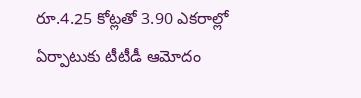రూ.4.25 కోట్లతో 3.90 ఎకరాల్లో ఏర్పాటుకు టీటీడీ ఆమోదం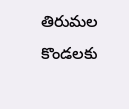తిరుమల కొండలకు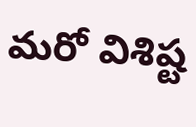మరో విశిష్ట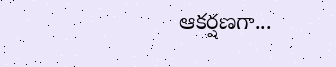ఆకర్షణగా...